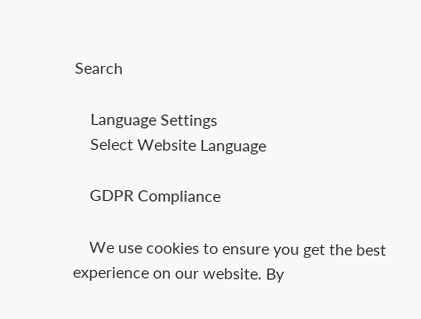Search

    Language Settings
    Select Website Language

    GDPR Compliance

    We use cookies to ensure you get the best experience on our website. By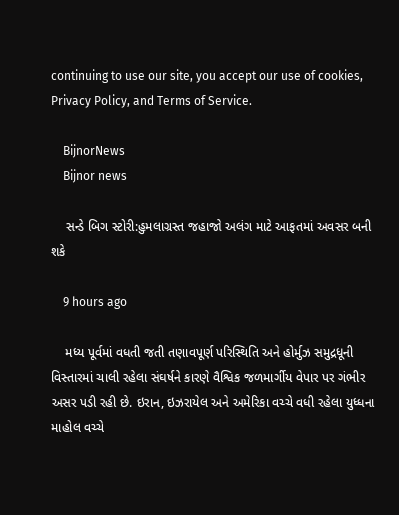continuing to use our site, you accept our use of cookies, Privacy Policy, and Terms of Service.

    BijnorNews
    Bijnor news

    સન્ડે બિગ સ્ટોરી:હુમલાગ્રસ્ત જહાજો અલંગ માટે આફતમાં અવસર બની શકે

    9 hours ago

    મધ્ય પૂર્વમાં વધતી જતી તણાવપૂર્ણ પરિસ્થિતિ અને હોર્મુઝ સમુદ્રધૂની વિસ્તારમાં ચાલી રહેલા સંઘર્ષને કારણે વૈશ્વિક જળમાર્ગીય વેપાર પર ગંભીર અસર પડી રહી છે. ઇરાન, ઇઝરાયેલ અને અમેરિકા વચ્ચે વધી રહેલા યુધ્ધના માહોલ વચ્ચે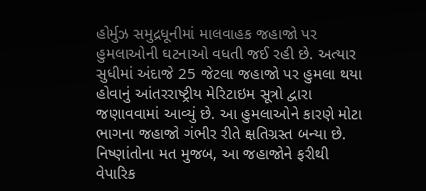હોર્મુઝ સમુદ્રધૂનીમાં માલવાહક જહાજો પર હુમલાઓની ઘટનાઓ વધતી જઈ રહી છે. અત્યાર સુધીમાં અંદાજે 25 જેટલા જહાજો પર હુમલા થયા હોવાનું આંતરરાષ્ટ્રીય મેરિટાઇમ સૂત્રો દ્વારા જણાવવામાં આવ્યું છે. આ હુમલાઓને કારણે મોટા ભાગના જહાજો ગંભીર રીતે ક્ષતિગ્રસ્ત બન્યા છે. નિષ્ણાંતોના મત મુજબ, આ જહાજોને ફરીથી વેપારિક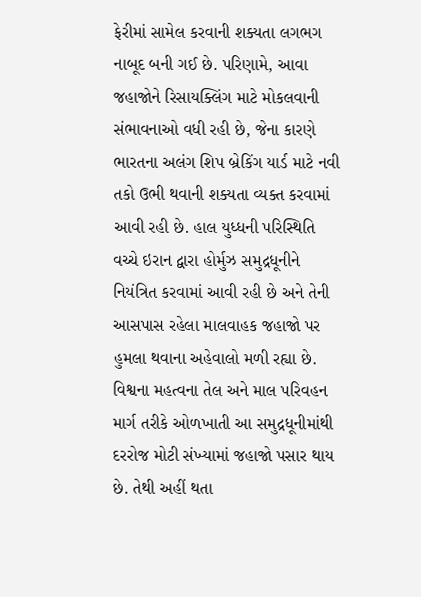ફેરીમાં સામેલ કરવાની શક્યતા લગભગ નાબૂદ બની ગઈ છે. પરિણામે, આવા જહાજોને રિસાયક્લિંગ માટે મોકલવાની સંભાવનાઓ વધી રહી છે, જેના કારણે ભારતના અલંગ શિપ બ્રેકિંગ યાર્ડ માટે નવી તકો ઉભી થવાની શક્યતા વ્યક્ત કરવામાં આવી રહી છે. હાલ યુધ્ધની પરિસ્થિતિ વચ્ચે ઇરાન દ્વારા હોર્મુઝ સમુદ્રધૂનીને નિયંત્રિત કરવામાં આવી રહી છે અને તેની આસપાસ રહેલા માલવાહક જહાજો પર હુમલા થવાના અહેવાલો મળી રહ્યા છે. વિશ્વના મહત્વના તેલ અને માલ પરિવહન માર્ગ તરીકે ઓળખાતી આ સમુદ્રધૂનીમાંથી દરરોજ મોટી સંખ્યામાં જહાજો પસાર થાય છે. તેથી અહીં થતા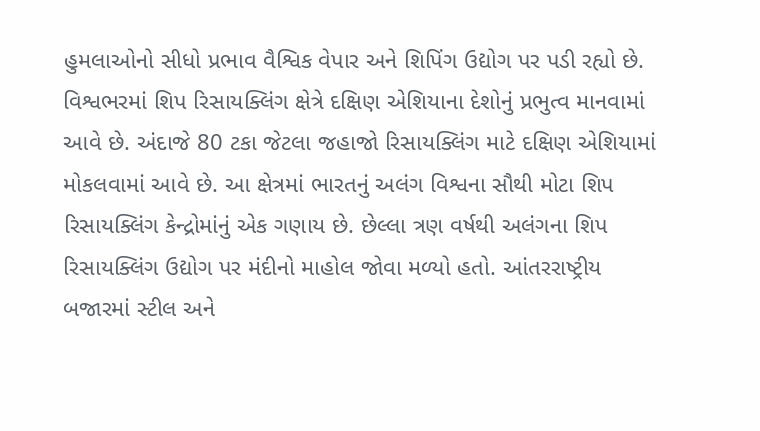હુમલાઓનો સીધો પ્રભાવ વૈશ્વિક વેપાર અને શિપિંગ ઉદ્યોગ પર પડી રહ્યો છે. વિશ્વભરમાં શિપ રિસાયક્લિંગ ક્ષેત્રે દક્ષિણ એશિયાના દેશોનું પ્રભુત્વ માનવામાં આવે છે. અંદાજે 80 ટકા જેટલા જહાજો રિસાયક્લિંગ માટે દક્ષિણ એશિયામાં મોકલવામાં આવે છે. આ ક્ષેત્રમાં ભારતનું અલંગ વિશ્વના સૌથી મોટા શિપ રિસાયક્લિંગ કેન્દ્રોમાંનું એક ગણાય છે. છેલ્લા ત્રણ વર્ષથી અલંગના શિપ રિસાયક્લિંગ ઉદ્યોગ પર મંદીનો માહોલ જોવા મળ્યો હતો. આંતરરાષ્ટ્રીય બજારમાં સ્ટીલ અને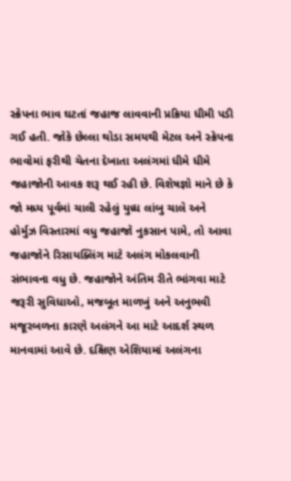સ્ક્રેપના ભાવ ઘટતાં જહાજ લાવવાની પ્રક્રિયા ધીમી પડી ગઈ હતી. જોકે છેલ્લા થોડા સમયથી મેટલ અને સ્ક્રેપના ભાવોમાં ફરીથી ચેતના દેખાતા અલંગમાં ધીમે ધીમે જહાજોની આવક શરૂ થઈ રહી છે. વિશેષજ્ઞો માને છે કે જો મધ્ય પૂર્વમાં ચાલી રહેલું યુધ્ધ લાંબુ ચાલે અને હોર્મુઝ વિસ્તારમાં વધુ જહાજો નુકસાન પામે, તો આવા જહાજોને રિસાયક્લિંગ માટે અલંગ મોકલવાની સંભાવના વધુ છે. જહાજોને અંતિમ રીતે ભાંગવા માટે જરૂરી સુવિધાઓ, મજબૂત માળખું અને અનુભવી મજૂરબળના કારણે અલંગને આ માટે આદર્શ સ્થળ માનવામાં આવે છે. દક્ષિણ એશિયામાં અલંગના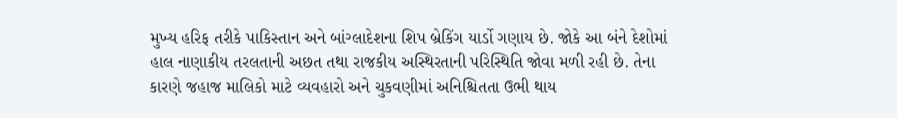મુખ્ય હરિફ તરીકે પાકિસ્તાન અને બાંગ્લાદેશના શિપ બ્રેકિંગ યાર્ડો ગણાય છે. જોકે આ બંને દેશોમાં હાલ નાણાકીય તરલતાની અછત તથા રાજકીય અસ્થિરતાની પરિસ્થિતિ જોવા મળી રહી છે. તેના કારણે જહાજ માલિકો માટે વ્યવહારો અને ચુકવણીમાં અનિશ્ચિતતા ઉભી થાય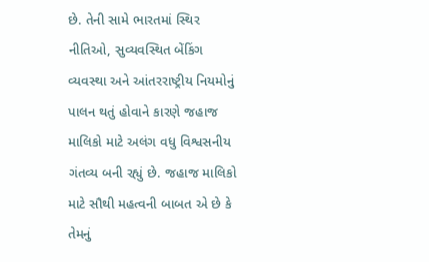છે. તેની સામે ભારતમાં સ્થિર નીતિઓ, સુવ્યવસ્થિત બેંકિંગ વ્યવસ્થા અને આંતરરાષ્ટ્રીય નિયમોનું પાલન થતું હોવાને કારણે જહાજ માલિકો માટે અલંગ વધુ વિશ્વસનીય ગંતવ્ય બની રહ્યું છે. જહાજ માલિકો માટે સૌથી મહત્વની બાબત એ છે કે તેમનું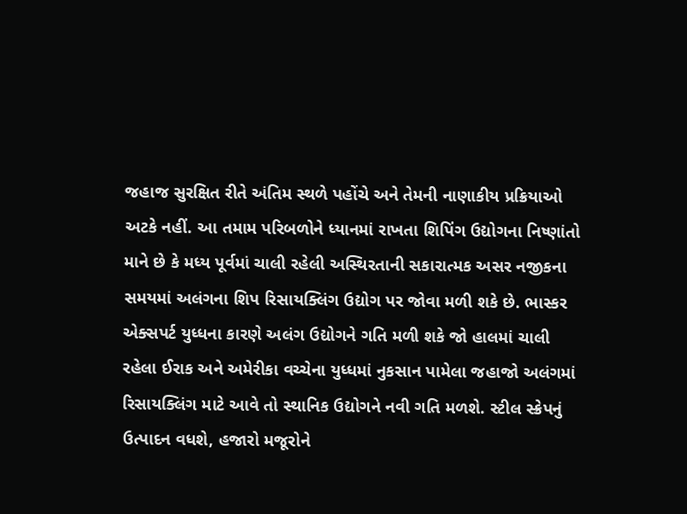જહાજ સુરક્ષિત રીતે અંતિમ સ્થળે પહોંચે અને તેમની નાણાકીય પ્રક્રિયાઓ અટકે નહીં. આ તમામ પરિબળોને ધ્યાનમાં રાખતા શિપિંગ ઉદ્યોગના નિષ્ણાંતો માને છે કે મધ્ય પૂર્વમાં ચાલી રહેલી અસ્થિરતાની સકારાત્મક અસર નજીકના સમયમાં અલંગના શિપ રિસાયક્લિંગ ઉદ્યોગ પર જોવા મળી શકે છે. ભાસ્કર એક્સપર્ટ યુધ્ધના કારણે અલંગ ઉદ્યોગને ગતિ મળી શકે જો હાલમાં ચાલી રહેલા ઈરાક અને અમેરીકા વચ્ચેના યુધ્ધમાં નુકસાન પામેલા જહાજો અલંગમાં રિસાયક્લિંગ માટે આવે તો સ્થાનિક ઉદ્યોગને નવી ગતિ મળશે. સ્ટીલ સ્ક્રેપનું ઉત્પાદન વધશે, હજારો મજૂરોને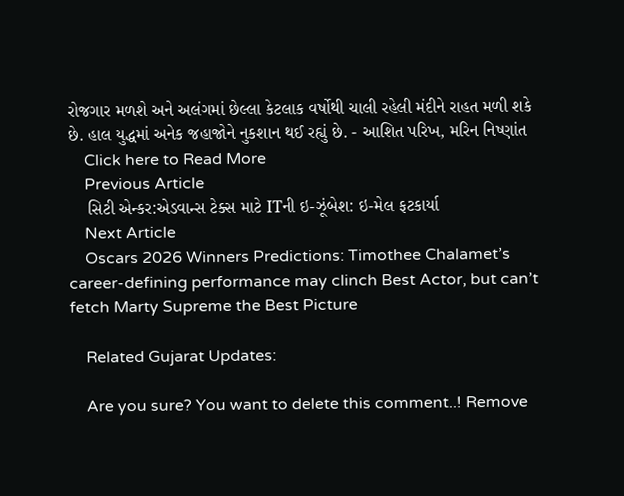રોજગાર મળશે અને અલંગમાં છેલ્લા કેટલાક વર્ષોથી ચાલી રહેલી મંદીને રાહત મળી શકે છે. હાલ યુદ્ધમાં અનેક જહાજોને નુકશાન થઈ રહ્યું છે. - આશિત પરિખ, મરિન નિષ્ણાંત
    Click here to Read More
    Previous Article
    સિટી એન્કર:એડવાન્સ ટેક્સ માટે ITની ઇ-ઝૂંબેશ: ઇ-મેલ ફટકાર્યા
    Next Article
    Oscars 2026 Winners Predictions: Timothee Chalamet’s career-defining performance may clinch Best Actor, but can’t fetch Marty Supreme the Best Picture

    Related Gujarat Updates:

    Are you sure? You want to delete this comment..! Remove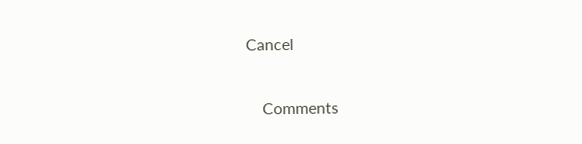Cancel

    Comments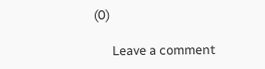(0)

      Leave a comment